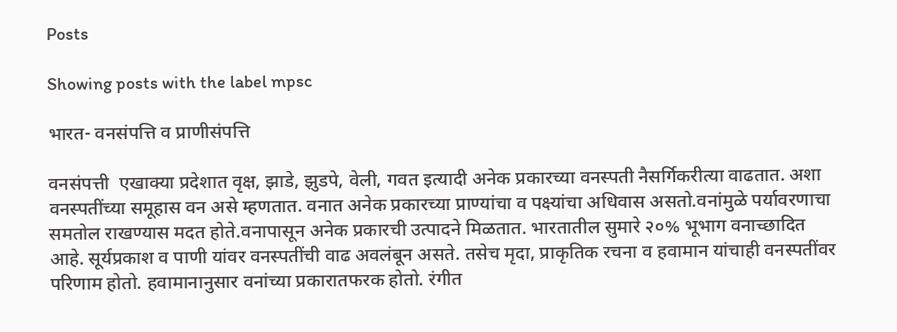Posts

Showing posts with the label mpsc

भारत- वनसंपत्ति व प्राणीसंपत्ति

वनसंपत्ती  एखाक्या प्रदेशात वृक्ष, झाडे, झुडपे, वेली, गवत इत्यादी अनेक प्रकारच्या वनस्पती नैसर्गिकरीत्या वाढतात. अशा वनस्पतींच्या समूहास वन असे म्हणतात. वनात अनेक प्रकारच्या प्राण्यांचा व पक्ष्यांचा अधिवास असतो.वनांमुळे पर्यावरणाचा समतोल राखण्यास मदत होते.वनापासून अनेक प्रकारची उत्पादने मिळतात. भारतातील सुमारे २०% भूभाग वनाच्छादित आहे. सूर्यप्रकाश व पाणी यांवर वनस्पतींची वाढ अवलंबून असते. तसेच मृदा, प्राकृतिक रचना व हवामान यांचाही वनस्पतींवर परिणाम होतो. हवामानानुसार वनांच्या प्रकारातफरक होतो. रंगीत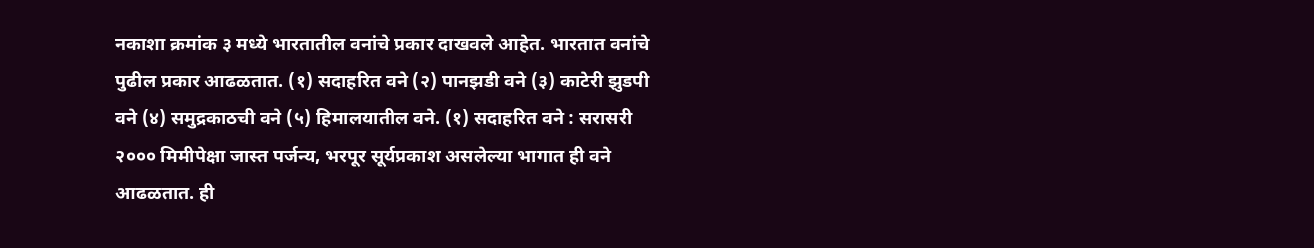नकाशा क्रमांक ३ मध्ये भारतातील वनांचे प्रकार दाखवले आहेत. भारतात वनांचे पुढील प्रकार आढळतात. (१) सदाहरित वने (२) पानझडी वने (३) काटेरी झुडपी वने (४) समुद्रकाठची वने (५) हिमालयातील वने. (१) सदाहरित वने : सरासरी २००० मिमीपेक्षा जास्त पर्जन्य, भरपूर सूर्यप्रकाश असलेल्या भागात ही वने आढळतात. ही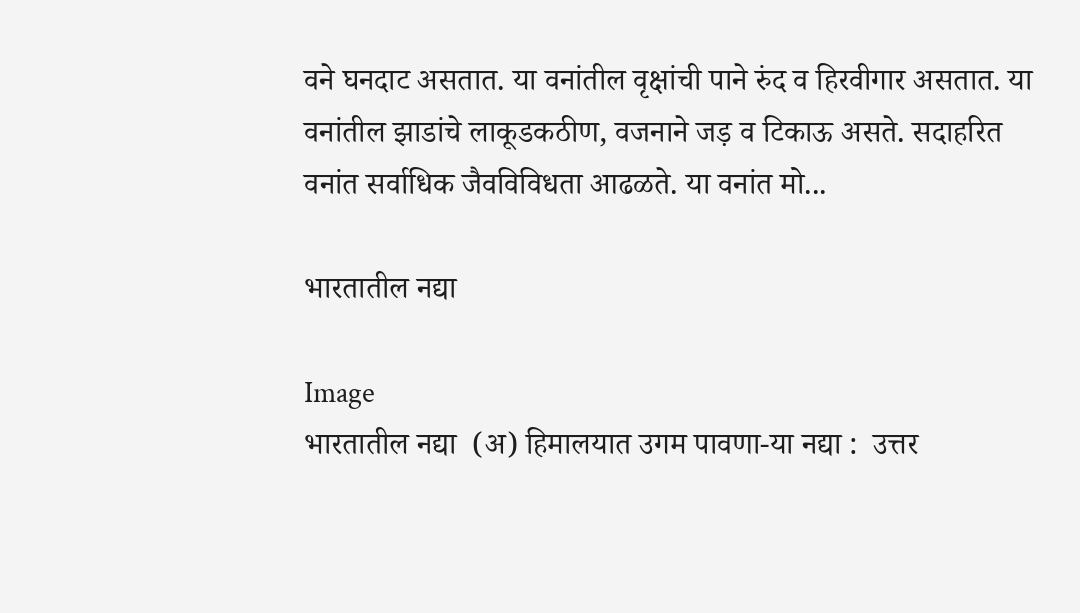वने घनदाट असतात. या वनांतील वृक्षांची पाने रुंद व हिरवीगार असतात. या वनांतील झाडांचे लाकूडकठीण, वजनाने जड़ व टिकाऊ असते. सदाहरित वनांत सर्वाधिक जैवविविधता आढळते. या वनांत मो...

भारतातील नद्या

Image
भारतातील नद्या  (अ) हिमालयात उगम पावणा-या नद्या :  उत्तर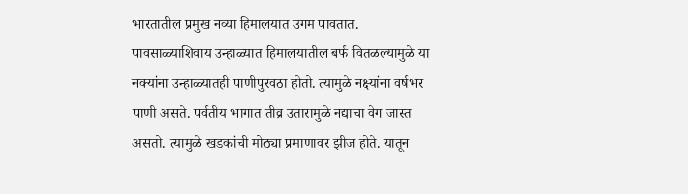भारतातील प्रमुख नव्या हिमालयात उगम पावतात. पावसाळ्याशिवाय उन्हाळ्यात हिमालयातील बर्फ वितळल्यामुळे या नक्यांना उन्हाळ्यातही पाणीपुरवठा होतो. त्यामुळे नक्ष्यांना वर्षभर पाणी असते. पर्वतीय भागात तीव्र उतारामुळे नद्याचा वेग जास्त असतो. त्यामुळे खडकांची मोठ्या प्रमाणावर झीज होते. यातून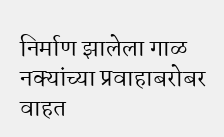निर्माण झालेला गाळ नक्यांच्या प्रवाहाबरोबर वाहत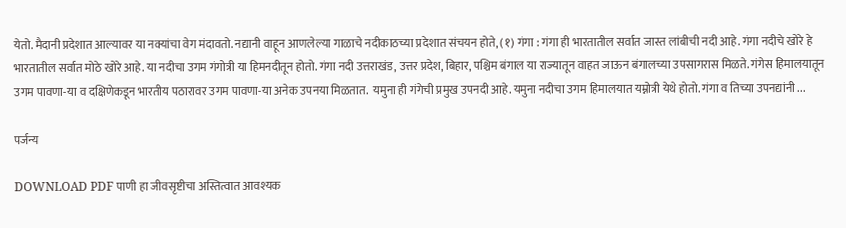येतो. मैदानी प्रदेशात आल्यावर या नक्यांचा वेग मंदावतो. नद्यानी वाहून आणलेल्या गाळाचे नदीकाठच्या प्रदेशात संचयन होते, (१) गंगा : गंगा ही भारतातील सर्वात जास्त लांबीची नदी आहे. गंगा नदीचे खोरे हे भारतातील सर्वात मोठे खोरे आहे. या नदीचा उगम गंगोत्री या हिमनदीतून होतो. गंगा नदी उत्तराखंड, उत्तर प्रदेश, बिहार, पश्चिम बंगाल या राज्यातून वाहत जाऊन बंगालच्या उपसागरास मिळते. गंगेस हिमालयातून उगम पावणा-या व दक्षिणेकडून भारतीय पठारावर उगम पावणा-या अनेक उपनया मिळतात.  यमुना ही गंगेची प्रमुख उपनदी आहे. यमुना नदीचा उगम हिमालयात यम्नोत्री येथे होतो. गंगा व तिच्या उपनद्यांनी ...

पर्जन्य

DOWNLOAD PDF पाणी हा जीवसृष्टीचा अस्तित्वात आवश्यक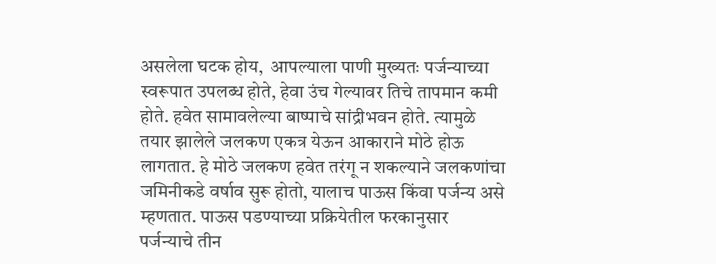असलेला घटक होय,  आपल्याला पाणी मुख्यतः पर्जन्याच्या स्वरूपात उपलब्ध होते, हेवा उंच गेल्यावर तिचे तापमान कमी होते. हवेत सामावलेल्या बाष्पाचे सांद्रीभवन होते. त्यामुळे तयार झालेले जलकण एकत्र येऊन आकाराने मोठे होऊ लागतात. हे मोठे जलकण हवेत तरंगू न शकल्याने जलकणांचा जमिनीकडे वर्षाव सुरू होतो, यालाच पाऊस किंवा पर्जन्य असे म्हणतात. पाऊस पडण्याच्या प्रक्रियेतील फरकानुसार पर्जन्याचे तीन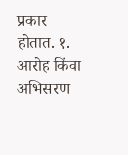प्रकार होतात. १. आरोह किंवा अभिसरण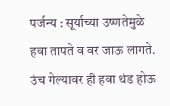पर्जन्य : सूर्याच्या उष्णतेमुळे हवा तापते व वर जाऊ लागते. उंच गेल्यावर ही हवा थंड होऊ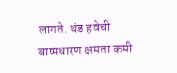लागते. थंड हवेची बाष्पधारण क्षमता कमी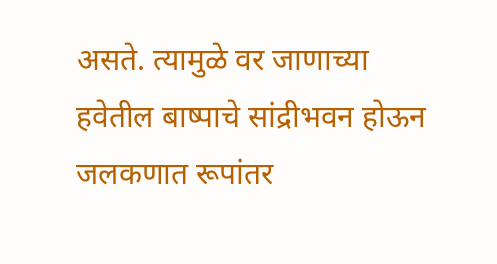असते. त्यामुळे वर जाणाच्या हवेतील बाष्पाचे सांद्रीभवन होऊन जलकणात रूपांतर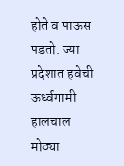होते व पाऊस पडतो. ज्या प्रदेशात हवेची ऊर्ध्वगामी हालचाल मोठ्या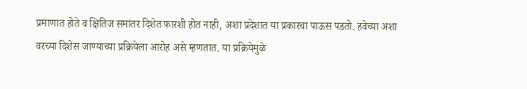प्रमाणात होते व क्षितिज समांतर दिशेत फारशी होत नाही, अशा प्रदेशात या प्रकारचा पाऊस पडतो. हवेच्या अशा वरच्या दिशेस जाण्याच्या प्रक्रियेला आरोह असे म्हणतात. या प्रक्रियेमुळे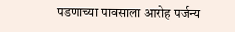पडणाच्या पावसाला आरोह पर्जन्य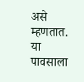असे म्हणतात. या पावसाला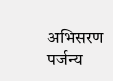अभिसरण पर्जन्य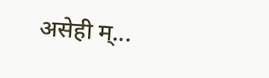असेही म्...